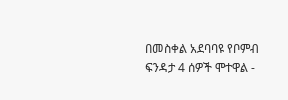በመስቀል አደባባዩ የቦምብ ፍንዳታ 4 ሰዎች ሞተዋል -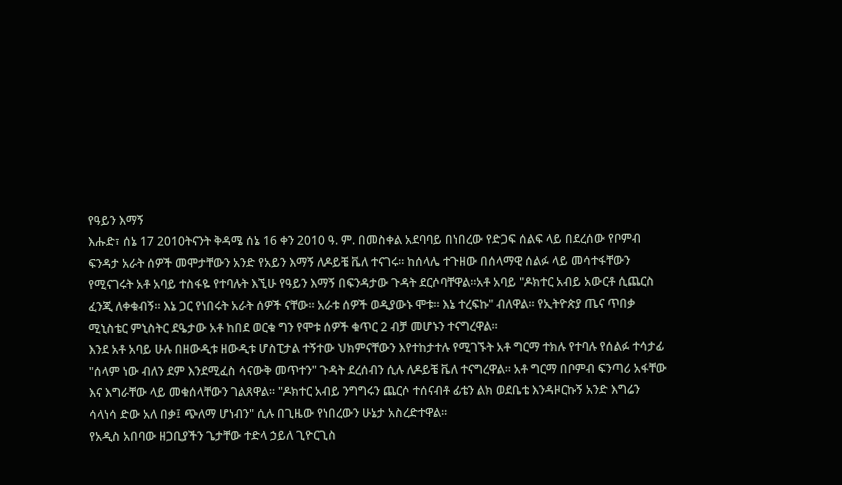የዓይን እማኝ
እሑድ፣ ሰኔ 17 2010ትናንት ቅዳሜ ሰኔ 16 ቀን 2010 ዓ. ም. በመስቀል አደባባይ በነበረው የድጋፍ ሰልፍ ላይ በደረሰው የቦምብ ፍንዳታ አራት ሰዎች መሞታቸውን አንድ የአይን እማኝ ለዶይቼ ቬለ ተናገሩ። ከሰላሌ ተጉዘው በሰላማዊ ሰልፉ ላይ መሳተፋቸውን የሚናገሩት አቶ አባይ ተስፋዬ የተባሉት እኚሁ የዓይን እማኝ በፍንዳታው ጉዳት ደርሶባቸዋል።አቶ አባይ "ዶክተር አብይ አውርቶ ሲጨርስ ፈንጂ ለቀቁብኝ። እኔ ጋር የነበሩት አራት ሰዎች ናቸው። አራቱ ሰዎች ወዲያውኑ ሞቱ። እኔ ተረፍኩ" ብለዋል። የኢትዮጵያ ጤና ጥበቃ ሚኒስቴር ምኒስትር ደዔታው አቶ ከበደ ወርቁ ግን የሞቱ ሰዎች ቁጥር 2 ብቻ መሆኑን ተናግረዋል።
እንደ አቶ አባይ ሁሉ በዘውዲቱ ዘውዲቱ ሆስፒታል ተኝተው ህክምናቸውን እየተከታተሉ የሚገኙት አቶ ግርማ ተክሉ የተባሉ የሰልፉ ተሳታፊ "ሰላም ነው ብለን ደም እንደሚፈስ ሳናውቅ መጥተን" ጉዳት ደረሰብን ሲሉ ለዶይቼ ቬለ ተናግረዋል። አቶ ግርማ በቦምብ ፍንጣሪ አፋቸው እና እግራቸው ላይ መቁሰላቸውን ገልጸዋል። "ዶክተር አብይ ንግግሩን ጨርሶ ተሰናብቶ ፊቴን ልክ ወደቤቴ እንዳዞርኩኝ አንድ እግሬን ሳላነሳ ድው አለ በቃ፤ ጭለማ ሆነብን" ሲሉ በጊዜው የነበረውን ሁኔታ አስረድተዋል።
የአዲስ አበባው ዘጋቢያችን ጌታቸው ተድላ ኃይለ ጊዮርጊስ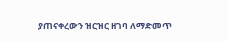ያጠናቀረውን ዝርዝር ዘገባ ለማድመጥ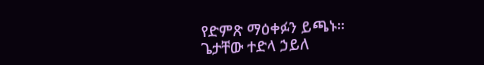የድምጽ ማዕቀፉን ይጫኑ።
ጌታቸው ተድላ ኃይለ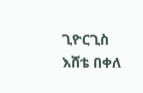ጊዮርጊስ
እሸቴ በቀለ